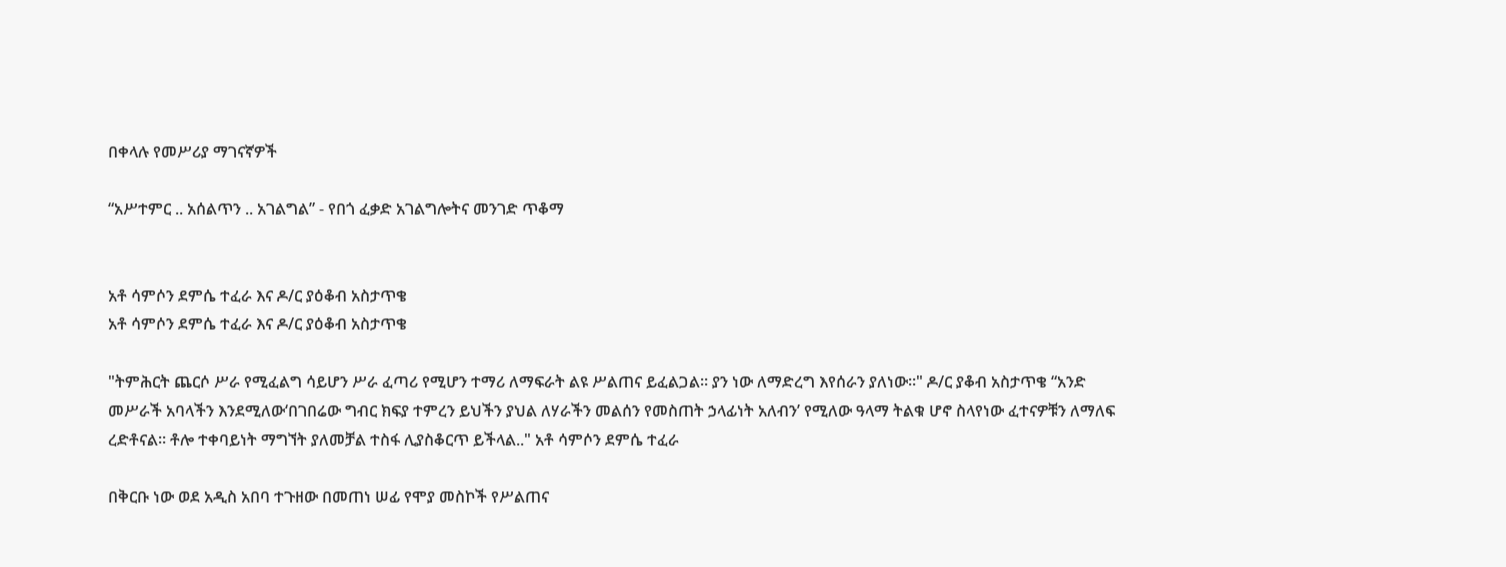በቀላሉ የመሥሪያ ማገናኛዎች

“አሥተምር .. አሰልጥን .. አገልግል” - የበጎ ፈቃድ አገልግሎትና መንገድ ጥቆማ


አቶ ሳምሶን ደምሴ ተፈራ እና ዶ/ር ያዕቆብ አስታጥቄ
አቶ ሳምሶን ደምሴ ተፈራ እና ዶ/ር ያዕቆብ አስታጥቄ

"ትምሕርት ጨርሶ ሥራ የሚፈልግ ሳይሆን ሥራ ፈጣሪ የሚሆን ተማሪ ለማፍራት ልዩ ሥልጠና ይፈልጋል። ያን ነው ለማድረግ እየሰራን ያለነው።" ዶ/ር ያቆብ አስታጥቄ “አንድ መሥራች አባላችን እንደሚለው‘በገበሬው ግብር ክፍያ ተምረን ይህችን ያህል ለሃራችን መልሰን የመስጠት ኃላፊነት አለብን’ የሚለው ዓላማ ትልቁ ሆኖ ስላየነው ፈተናዎቹን ለማለፍ ረድቶናል። ቶሎ ተቀባይነት ማግኘት ያለመቻል ተስፋ ሊያስቆርጥ ይችላል.." አቶ ሳምሶን ደምሴ ተፈራ

በቅርቡ ነው ወደ አዲስ አበባ ተጉዘው በመጠነ ሠፊ የሞያ መስኮች የሥልጠና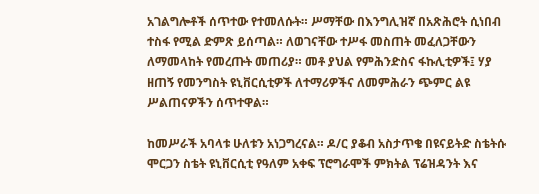አገልግሎቶች ሰጥተው የተመለሱት። ሥማቸው በእንግሊዝኛ በአጽሕሮት ሲነበብ ተስፋ የሚል ድምጽ ይሰጣል። ለወገናቸው ተሥፋ መስጠት መፈለጋቸውን ለማመላከት የመረጡት መጠሪያ። መቶ ያህል የምሕንድስና ፋኩሊቲዎች፤ ሃያ ዘጠኝ የመንግስት ዩኒቨርሲቲዎች ለተማሪዎችና ለመምሕራን ጭምር ልዩ ሥልጠናዎችን ሰጥተዋል።

ከመሥራች አባላቱ ሁለቱን አነጋግረናል። ዶ/ር ያቆብ አስታጥቄ በዩናይትድ ስቴትሱ ሞርጋን ስቴት ዩኒቨርሲቲ የዓለም አቀፍ ፕሮግራሞች ምክትል ፕሬዝዳንት እና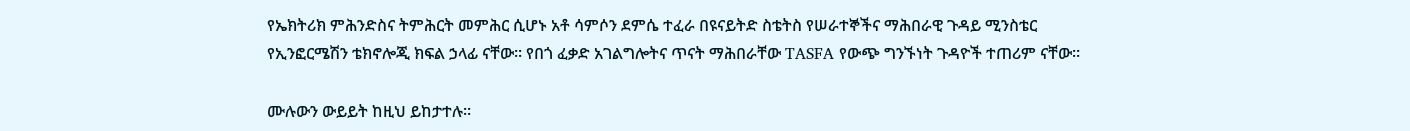የኤክትሪክ ምሕንድስና ትምሕርት መምሕር ሲሆኑ አቶ ሳምሶን ደምሴ ተፈራ በዩናይትድ ስቴትስ የሠራተኞችና ማሕበራዊ ጉዳይ ሚንስቴር የኢንፎርሜሽን ቴክኖሎጂ ክፍል ኃላፊ ናቸው። የበጎ ፈቃድ አገልግሎትና ጥናት ማሕበራቸው TASFA የውጭ ግንኙነት ጉዳዮች ተጠሪም ናቸው።

ሙሉውን ውይይት ከዚህ ይከታተሉ።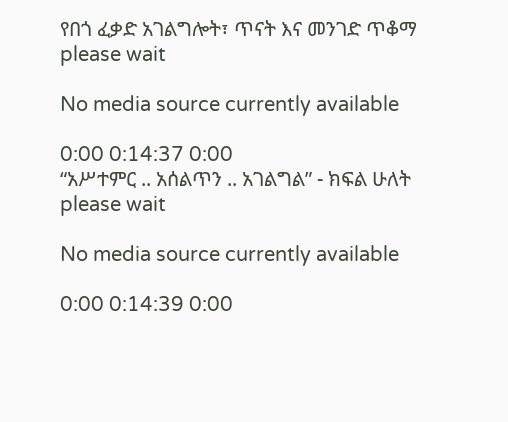የበጎ ፈቃድ አገልግሎት፣ ጥናት እና መንገድ ጥቆማ
please wait

No media source currently available

0:00 0:14:37 0:00
“አሥተምር .. አሰልጥን .. አገልግል” - ክፍል ሁለት
please wait

No media source currently available

0:00 0:14:39 0:00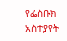የፌስቡክ አስተያየት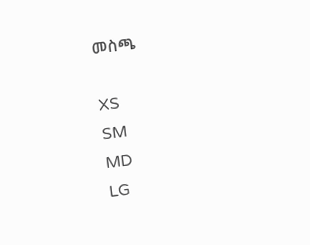መስጫ

XS
SM
MD
LG